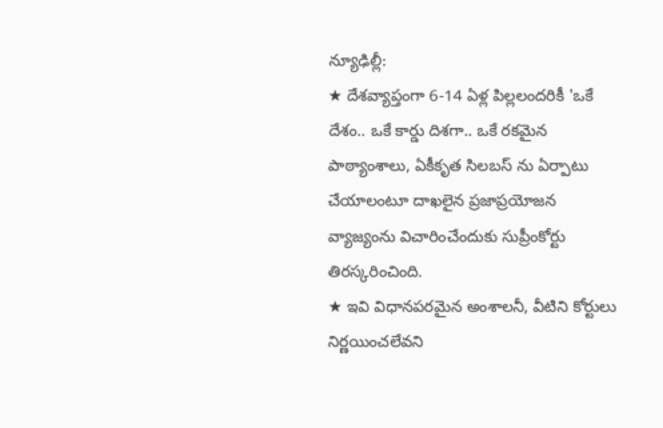న్యూఢిల్లీ:
★ దేశవ్యాప్తంగా 6-14 ఏళ్ల పిల్లలందరికీ 'ఒకే దేశం.. ఒకే కార్డు దిశగా.. ఒకే రకమైన పాఠ్యాంశాలు, ఏకీకృత సిలబస్ ను ఏర్పాటు చేయాలంటూ దాఖలైన ప్రజాప్రయోజన వ్యాజ్యంను విచారించేందుకు సుప్రీంకోర్టు తిరస్కరించింది.
★ ఇవి విధానపరమైన అంశాలనీ, వీటిని కోర్టులు నిర్ణయించలేవని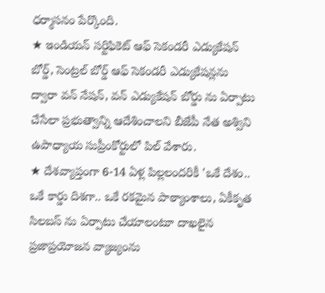ధర్మాసనం పేర్కొంది.
★ ఇండియన్ సర్టిఫికెట్ ఆఫ్ సెకండరీ ఎడ్యుకేషన్ బోర్డ్, సెంట్రల్ బోర్డ్ ఆఫ్ సెకండరీ ఎడ్యుకేషన్లను ద్వారా వన్ నేషన్, వన్ ఎడ్యుకేషన్ బోర్డు ను ఏర్పాటు చేసేలా ప్రభుత్వాన్ని ఆదేశించాలని బీజేపీ నేత అశ్విని ఉపాధ్యాయ సుప్రీంకోర్టులో పిల్ వేశారు.
★ దేశవ్యాప్తంగా 6-14 ఏళ్ల పిల్లలందరికీ 'ఒకే దేశం.. ఒకే కార్డు దిశగా.. ఒకే రకమైన పాఠ్యాంశాలు, ఏకీకృత సిలబస్ ను ఏర్పాటు చేయాలంటూ దాఖలైన ప్రజాప్రయోజన వ్యాజ్యంను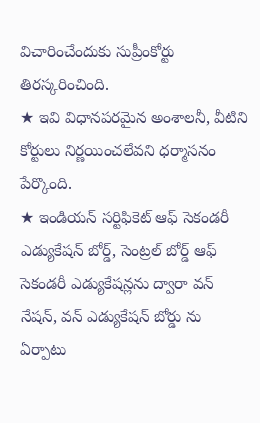విచారించేందుకు సుప్రీంకోర్టు తిరస్కరించింది.
★ ఇవి విధానపరమైన అంశాలనీ, వీటిని కోర్టులు నిర్ణయించలేవని ధర్మాసనం పేర్కొంది.
★ ఇండియన్ సర్టిఫికెట్ ఆఫ్ సెకండరీ ఎడ్యుకేషన్ బోర్డ్, సెంట్రల్ బోర్డ్ ఆఫ్ సెకండరీ ఎడ్యుకేషన్లను ద్వారా వన్ నేషన్, వన్ ఎడ్యుకేషన్ బోర్డు ను ఏర్పాటు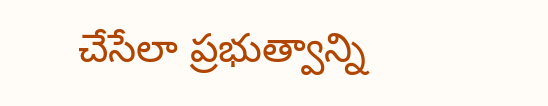చేసేలా ప్రభుత్వాన్ని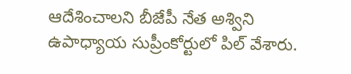ఆదేశించాలని బీజేపీ నేత అశ్విని ఉపాధ్యాయ సుప్రీంకోర్టులో పిల్ వేశారు.